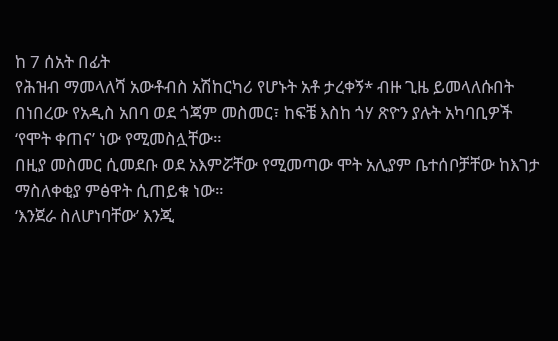ከ 7 ሰአት በፊት
የሕዝብ ማመላለሻ አውቶብስ አሽከርካሪ የሆኑት አቶ ታረቀኝ* ብዙ ጊዜ ይመላለሱበት በነበረው የአዲስ አበባ ወደ ጎጃም መስመር፣ ከፍቼ እስከ ጎሃ ጽዮን ያሉት አካባቢዎች ‘የሞት ቀጠና’ ነው የሚመስሏቸው።
በዚያ መስመር ሲመደቡ ወደ አእምሯቸው የሚመጣው ሞት አሊያም ቤተሰቦቻቸው ከእገታ ማስለቀቂያ ምፅዋት ሲጠይቁ ነው።
‘እንጀራ ስለሆነባቸው’ እንጂ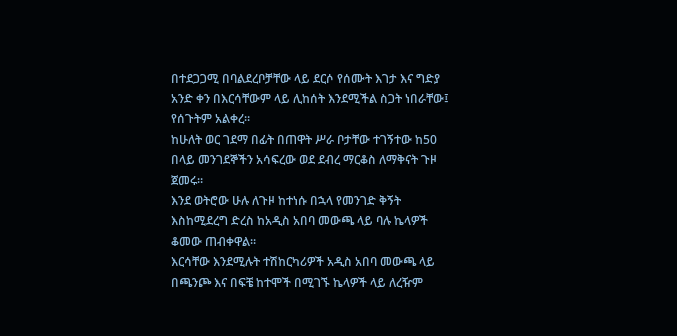በተደጋጋሚ በባልደረቦቻቸው ላይ ደርሶ የሰሙት እገታ እና ግድያ አንድ ቀን በእርሳቸውም ላይ ሊከሰት እንደሚችል ስጋት ነበራቸው፤ የሰጉትም አልቀረ።
ከሁለት ወር ገደማ በፊት በጠዋት ሥራ ቦታቸው ተገኝተው ከ50 በላይ መንገደኞችን አሳፍረው ወደ ደብረ ማርቆስ ለማቅናት ጉዞ ጀመሩ።
እንደ ወትሮው ሁሉ ለጉዞ ከተነሱ በኋላ የመንገድ ቅኝት እስከሚደረግ ድረስ ከአዲስ አበባ መውጫ ላይ ባሉ ኬላዎች ቆመው ጠብቀዋል።
እርሳቸው እንደሚሉት ተሽከርካሪዎች አዲስ አበባ መውጫ ላይ በጫንጮ እና በፍቼ ከተሞች በሚገኙ ኬላዎች ላይ ለረዥም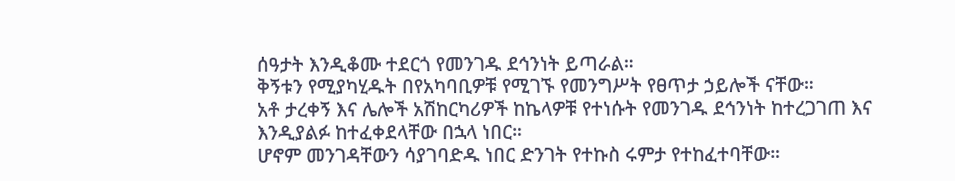ሰዓታት እንዲቆሙ ተደርጎ የመንገዱ ደኅንነት ይጣራል።
ቅኝቱን የሚያካሂዱት በየአካባቢዎቹ የሚገኙ የመንግሥት የፀጥታ ኃይሎች ናቸው።
አቶ ታረቀኝ እና ሌሎች አሽከርካሪዎች ከኬላዎቹ የተነሱት የመንገዱ ደኅንነት ከተረጋገጠ እና እንዲያልፉ ከተፈቀደላቸው በኋላ ነበር።
ሆኖም መንገዳቸውን ሳያገባድዱ ነበር ድንገት የተኩስ ሩምታ የተከፈተባቸው።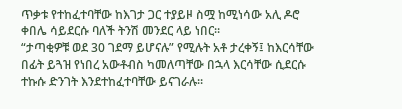ጥቃቱ የተከፈተባቸው ከእገታ ጋር ተያይዞ ስሟ ከሚነሳው አሊ ዶሮ ቀበሌ ሳይደርሱ ባለች ትንሽ መንደር ላይ ነበር።
“ታጣቂዎቹ ወደ 30 ገደማ ይሆናሉ” የሚሉት አቶ ታረቀኝ፤ ከእርሳቸው በፊት ይጓዝ የነበረ አውቶብስ ካመለጣቸው በኋላ እርሳቸው ሲደርሱ ተኩሱ ድንገት እንደተከፈተባቸው ይናገራሉ።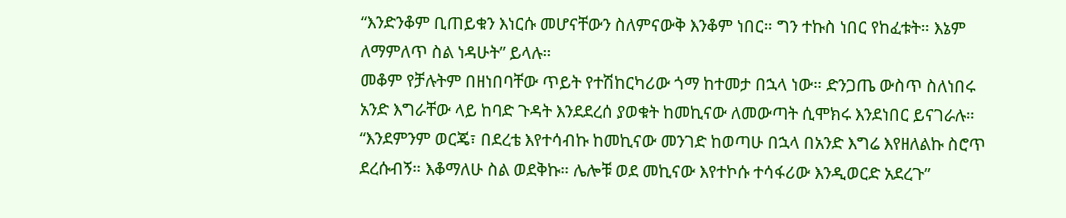“እንድንቆም ቢጠይቁን እነርሱ መሆናቸውን ስለምናውቅ እንቆም ነበር። ግን ተኩስ ነበር የከፈቱት። እኔም ለማምለጥ ስል ነዳሁት” ይላሉ።
መቆም የቻሉትም በዘነበባቸው ጥይት የተሽከርካሪው ጎማ ከተመታ በኋላ ነው። ድንጋጤ ውስጥ ስለነበሩ አንድ እግራቸው ላይ ከባድ ጉዳት እንደደረሰ ያወቁት ከመኪናው ለመውጣት ሲሞክሩ እንደነበር ይናገራሉ።
“እንደምንም ወርጄ፣ በደረቴ እየተሳብኩ ከመኪናው መንገድ ከወጣሁ በኋላ በአንድ እግሬ እየዘለልኩ ስሮጥ ደረሱብኝ። እቆማለሁ ስል ወደቅኩ። ሌሎቹ ወደ መኪናው እየተኮሱ ተሳፋሪው እንዲወርድ አደረጉ”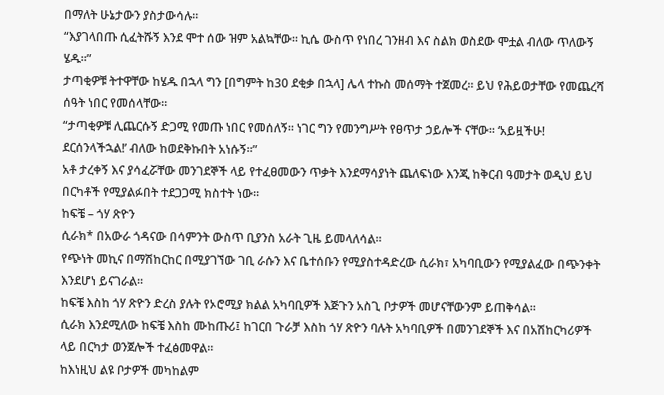በማለት ሁኔታውን ያስታውሳሉ።
“እያገላበጡ ሲፈትሹኝ እንደ ሞተ ሰው ዝም አልኳቸው። ኪሴ ውስጥ የነበረ ገንዘብ እና ስልክ ወስደው ሞቷል ብለው ጥለውኝ ሄዱ።”
ታጣቂዎቹ ትተዋቸው ከሄዱ በኋላ ግን [በግምት ከ30 ደቂቃ በኋላ] ሌላ ተኩስ መሰማት ተጀመረ። ይህ የሕይወታቸው የመጨረሻ ሰዓት ነበር የመሰላቸው።
“ታጣቂዎቹ ሊጨርሱኝ ድጋሚ የመጡ ነበር የመሰለኝ። ነገር ግን የመንግሥት የፀጥታ ኃይሎች ናቸው። ‘አይዟችሁ! ደርሰንላችኋል!’ ብለው ከወደቅኩበት አነሱኝ።”
አቶ ታረቀኝ እና ያሳፈሯቸው መንገደኞች ላይ የተፈፀመውን ጥቃት እንደማሳያነት ጨለፍነው እንጂ ከቅርብ ዓመታት ወዲህ ይህ በርካቶች የሚያልፉበት ተደጋጋሚ ክስተት ነው።
ከፍቼ – ጎሃ ጽዮን
ሲራክ* በአውራ ጎዳናው በሳምንት ውስጥ ቢያንስ አራት ጊዜ ይመላለሳል።
የጭነት መኪና በማሽከርከር በሚያገኘው ገቢ ራሱን እና ቤተሰቡን የሚያስተዳድረው ሲራክ፣ አካባቢውን የሚያልፈው በጭንቀት እንደሆነ ይናገራል።
ከፍቼ እስከ ጎሃ ጽዮን ድረስ ያሉት የኦሮሚያ ክልል አካባቢዎች እጅጉን አስጊ ቦታዎች መሆናቸውንም ይጠቅሳል።
ሲራክ እንደሚለው ከፍቼ እስከ ሙከጡሪ፤ ከገርበ ጉራቻ እስከ ጎሃ ጽዮን ባሉት አካባቢዎች በመንገደኞች እና በአሽከርካሪዎች ላይ በርካታ ወንጀሎች ተፈፅመዋል።
ከእነዚህ ልዩ ቦታዎች መካከልም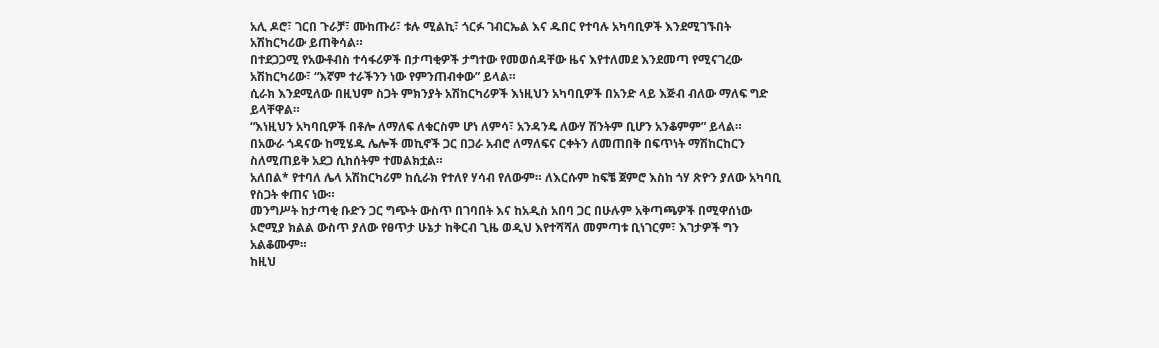አሊ ዶሮ፣ ገርበ ጉራቻ፣ ሙከጡሪ፣ ቱሉ ሚልኪ፣ ጎርፉ ገብርኤል እና ዱበር የተባሉ አካባቢዎች እንደሚገኙበት አሽከርካሪው ይጠቅሳል።
በተደጋጋሚ የአውቶብስ ተሳፋሪዎች በታጣቂዎች ታግተው የመወሰዳቸው ዜና እየተለመደ እንደመጣ የሚናገረው አሽከርካሪው፣ “እኛም ተራችንን ነው የምንጠብቀው” ይላል።
ሲራክ እንደሚለው በዚህም ስጋት ምክንያት አሽከርካሪዎች እነዚህን አካባቢዎች በአንድ ላይ እጅብ ብለው ማለፍ ግድ ይላቸዋል።
“እነዚህን አካባቢዎች በቶሎ ለማለፍ ለቁርስም ሆነ ለምሳ፣ አንዳንዴ ለውሃ ሽንትም ቢሆን አንቆምም” ይላል።
በአውራ ጎዳናው ከሚሄዱ ሌሎች መኪኖች ጋር በጋራ አብሮ ለማለፍና ርቀትን ለመጠበቅ በፍጥነት ማሽከርከርን ስለሚጠይቅ አደጋ ሲከሰትም ተመልክቷል።
አለበል* የተባለ ሌላ አሽከርካሪም ከሲራክ የተለየ ሃሳብ የለውም። ለእርሱም ከፍቼ ጀምሮ እስከ ጎሃ ጽዮን ያለው አካባቢ የስጋት ቀጠና ነው።
መንግሥት ከታጣቂ ቡድን ጋር ግጭት ውስጥ በገባበት እና ከአዲስ አበባ ጋር በሁሉም አቅጣጫዎች በሚዋሰነው ኦሮሚያ ክልል ውስጥ ያለው የፀጥታ ሁኔታ ከቅርብ ጊዜ ወዲህ እየተሻሻለ መምጣቱ ቢነገርም፣ እገታዎች ግን አልቆሙም።
ከዚህ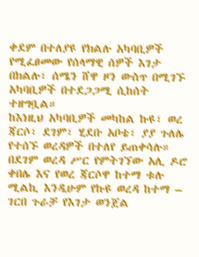ቀደም በተለያዩ የክልሉ አካባቢዎች የሚፈፀመው የሰላማዊ ሰዎች እገታ በክልሉ፣ ሰሜን ሸዋ ዞን ውስጥ በሚገኙ አካባቢዎች በተደጋጋሚ ሲከሰት ተዘግቧል።
ከእነዚህ አካባቢዎች መካከል ኩዩ፣ ወረ ጃርሶ፣ ደገም፣ ሂደቡ አቦቴ፣ ያያ ጉለሌ የተሰኙ ወረዳዎች በተለየ ይጠቀሳሉ።
በደገም ወረዳ ሥር የምትገኘው አሊ ዶሮ ቀበሌ እና የወረ ጃርሶዋ ከተማ ቱሉ ሚልኪ እንዲሁም የኩዩ ወረዳ ከተማ – ገርበ ጉራቻ የእገታ ወንጀል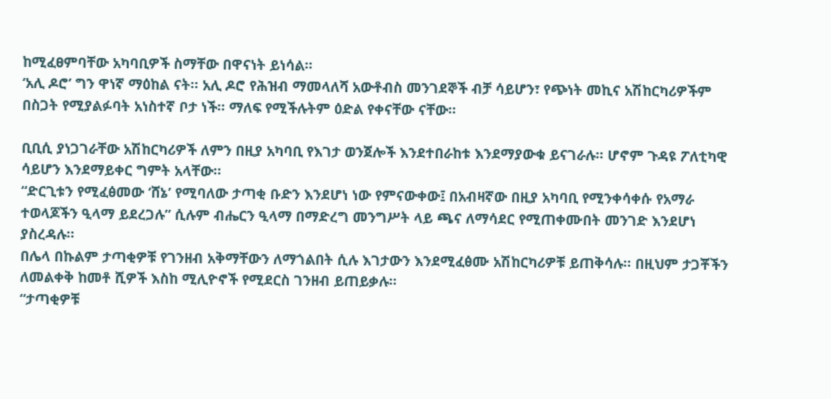ከሚፈፀምባቸው አካባቢዎች ስማቸው በዋናነት ይነሳል።
‘አሊ ዶሮ’ ግን ዋነኛ ማዕከል ናት። አሊ ዶሮ የሕዝብ ማመላለሻ አውቶብስ መንገደኞች ብቻ ሳይሆን፣ የጭነት መኪና አሽከርካሪዎችም በስጋት የሚያልፉባት አነስተኛ ቦታ ነች። ማለፍ የሚችሉትም ዕድል የቀናቸው ናቸው።

ቢቢሲ ያነጋገራቸው አሽከርካሪዎች ለምን በዚያ አካባቢ የእገታ ወንጀሎች እንደተበራከቱ እንደማያውቁ ይናገራሉ። ሆኖም ጉዳዩ ፖለቲካዊ ሳይሆን እንደማይቀር ግምት አላቸው።
“ድርጊቱን የሚፈፅመው ‘ሸኔ’ የሚባለው ታጣቂ ቡድን እንደሆነ ነው የምናውቀው፤ በአብዛኛው በዚያ አካባቢ የሚንቀሳቀሱ የአማራ ተወላጆችን ዒላማ ይደረጋሉ” ሲሉም ብሔርን ዒላማ በማድረግ መንግሥት ላይ ጫና ለማሳደር የሚጠቀሙበት መንገድ እንደሆነ ያስረዳሉ።
በሌላ በኩልም ታጣቂዎቹ የገንዘብ አቅማቸውን ለማጎልበት ሲሉ እገታውን እንደሚፈፅሙ አሽከርካሪዎቹ ይጠቅሳሉ። በዚህም ታጋቾችን ለመልቀቅ ከመቶ ሺዎች እስከ ሚሊዮኖች የሚደርስ ገንዘብ ይጠይቃሉ።
“ታጣቂዎቹ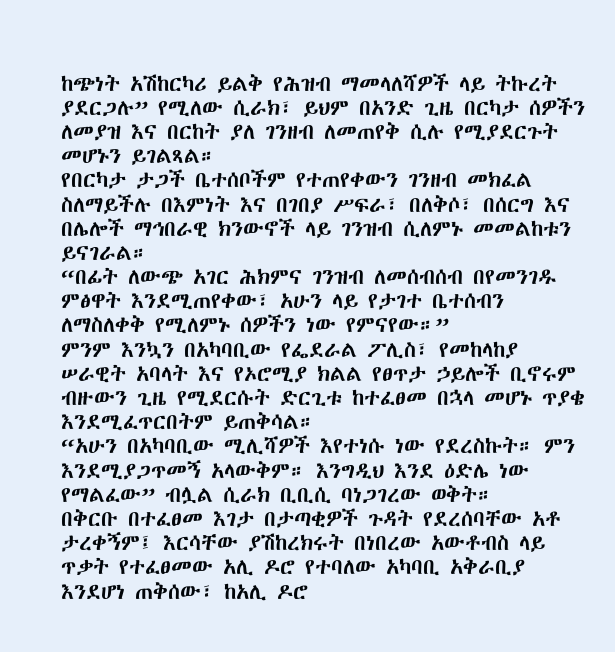ከጭነት አሽከርካሪ ይልቅ የሕዝብ ማመላለሻዎች ላይ ትኩረት ያደርጋሉ” የሚለው ሲራክ፣ ይህም በአንድ ጊዜ በርካታ ሰዎችን ለመያዝ እና በርከት ያለ ገንዘብ ለመጠየቅ ሲሉ የሚያደርጉት መሆኑን ይገልጻል።
የበርካታ ታጋች ቤተሰቦችም የተጠየቀውን ገንዘብ መክፈል ስለማይችሉ በእምነት እና በገበያ ሥፍራ፣ በለቅሶ፣ በሰርግ እና በሌሎች ማኅበራዊ ክንውኖች ላይ ገንዝብ ሲለምኑ መመልከቱን ይናገራል።
“በፊት ለውጭ አገር ሕክምና ገንዝብ ለመሰብሰብ በየመንገዱ ምፅዋት እንደሚጠየቀው፣ አሁን ላይ የታገተ ቤተሰብን ለማስለቀቅ የሚለምኑ ሰዎችን ነው የምናየው።”
ምንም እንኳን በአካባቢው የፌደራል ፖሊስ፣ የመከላከያ ሠራዊት አባላት እና የኦሮሚያ ክልል የፀጥታ ኃይሎች ቢኖሩም ብዙውን ጊዜ የሚደርሱት ድርጊቱ ከተፈፀመ በኋላ መሆኑ ጥያቄ እንደሚፈጥርበትም ይጠቅሳል።
“አሁን በአካባቢው ሚሊሻዎች እየተነሱ ነው የደረስኩት። ምን እንደሚያጋጥመኝ አላውቅም። እንግዲህ እንደ ዕድሌ ነው የማልፈው” ብሏል ሲራክ ቢቢሲ ባነጋገረው ወቅት።
በቅርቡ በተፈፀመ እገታ በታጣቂዎች ጉዳት የደረሰባቸው አቶ ታረቀኝም፤ እርሳቸው ያሽከረክሩት በነበረው አውቶብስ ላይ ጥቃት የተፈፀመው አሊ ዶሮ የተባለው አካባቢ አቅራቢያ እንደሆነ ጠቅሰው፣ ከአሊ ዶሮ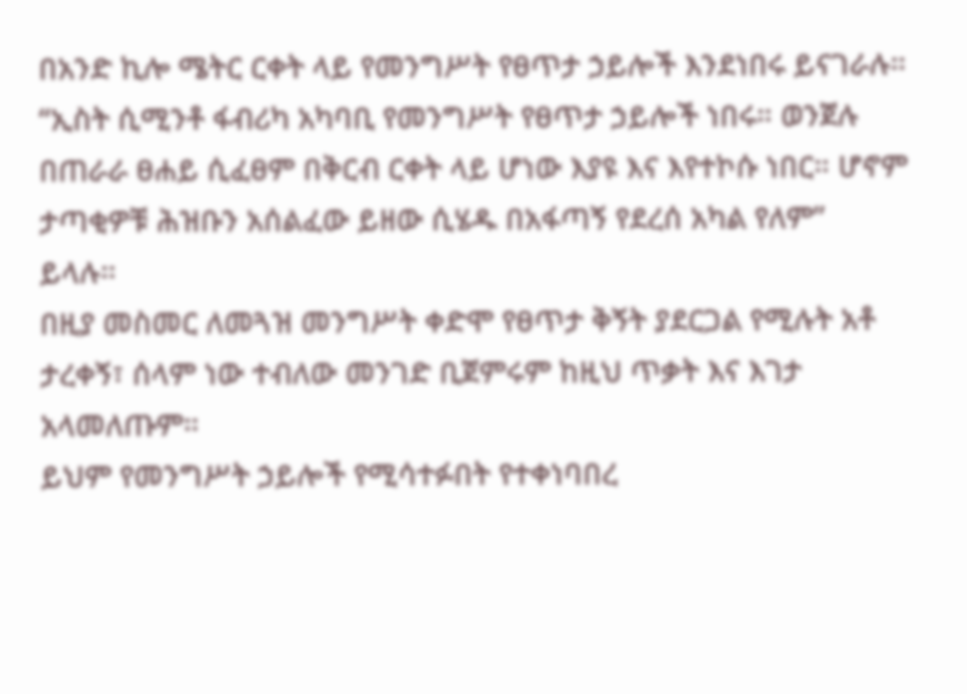በአንድ ኪሎ ሜትር ርቀት ላይ የመንግሥት የፀጥታ ኃይሎች እንደነበሩ ይናገራሉ።
“ኢስት ሲሚንቶ ፋብሪካ አካባቢ የመንግሥት የፀጥታ ኃይሎች ነበሩ። ወንጀሉ በጠራራ ፀሐይ ሲፈፀም በቅርብ ርቀት ላይ ሆነው እያዩ እና እየተኮሱ ነበር። ሆኖም ታጣቂዎቹ ሕዝቡን አሰልፈው ይዘው ሲሄዱ በአፋጣኝ የደረሰ አካል የለም” ይላሉ።
በዚያ መስመር ለመጓዝ መንግሥት ቀድሞ የፀጥታ ቅኝት ያደርጋል የሚሉት አቶ ታረቀኝ፣ ሰላም ነው ተብለው መንገድ ቢጀምሩም ከዚህ ጥቃት እና እገታ አላመለጡም።
ይህም የመንግሥት ኃይሎች የሚሳተፉበት የተቀነባበረ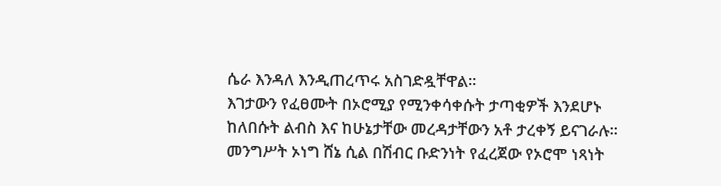ሴራ እንዳለ እንዲጠረጥሩ አስገድዷቸዋል።
እገታውን የፈፀሙት በኦሮሚያ የሚንቀሳቀሱት ታጣቂዎች እንደሆኑ ከለበሱት ልብስ እና ከሁኔታቸው መረዳታቸውን አቶ ታረቀኝ ይናገራሉ።
መንግሥት ኦነግ ሸኔ ሲል በሽብር ቡድንነት የፈረጀው የኦሮሞ ነጻነት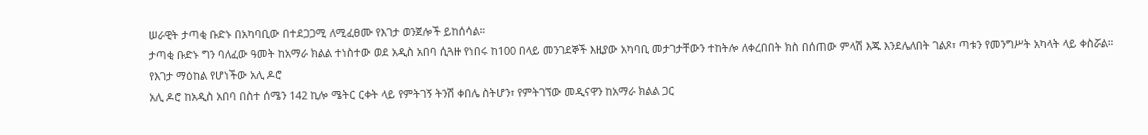ሠራዊት ታጣቂ ቡድኑ በአካባቢው በተደጋጋሚ ለሚፈፀሙ የእገታ ወንጀሎች ይከሰሳል።
ታጣቂ ቡድኑ ግን ባለፈው ዓመት ከአማራ ክልል ተነስተው ወደ አዲስ አበባ ሲጓዙ የነበሩ ከ100 በላይ መንገደኞች እዚያው አካባቢ መታገታቸውን ተከትሎ ለቀረበበት ክስ በሰጠው ምላሽ እጁ እንደሌለበት ገልጾ፣ ጣቱን የመንግሥት አካላት ላይ ቀስሯል።
የእገታ ማዕከል የሆነችው አሊ ዶሮ
አሊ ዶሮ ከአዲስ አበባ በስተ ሰሜን 142 ኪሎ ሜትር ርቀት ላይ የምትገኝ ትንሽ ቀበሌ ስትሆን፣ የምትገኘው መዲናዋን ከአማራ ክልል ጋር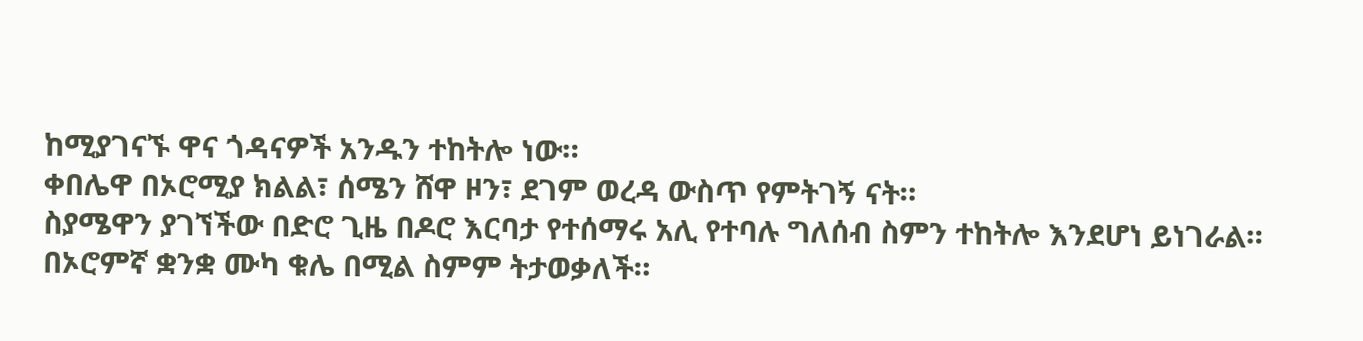ከሚያገናኙ ዋና ጎዳናዎች አንዱን ተከትሎ ነው።
ቀበሌዋ በኦሮሚያ ክልል፣ ሰሜን ሸዋ ዞን፣ ደገም ወረዳ ውስጥ የምትገኝ ናት።
ስያሜዋን ያገኘችው በድሮ ጊዜ በዶሮ እርባታ የተሰማሩ አሊ የተባሉ ግለሰብ ስምን ተከትሎ እንደሆነ ይነገራል። በኦሮምኛ ቋንቋ ሙካ ቁሌ በሚል ስምም ትታወቃለች።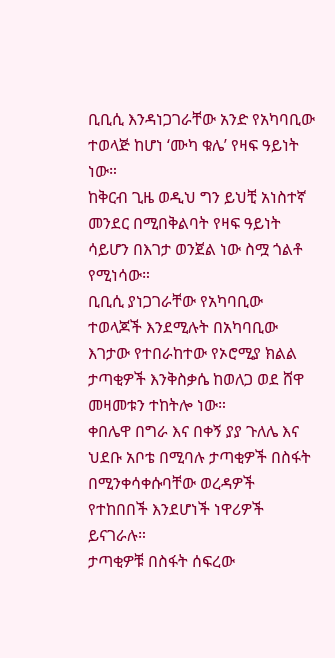ቢቢሲ እንዳነጋገራቸው አንድ የአካባቢው ተወላጅ ከሆነ ‘ሙካ ቁሌ’ የዛፍ ዓይነት ነው።
ከቅርብ ጊዜ ወዲህ ግን ይህቺ አነስተኛ መንደር በሚበቅልባት የዛፍ ዓይነት ሳይሆን በእገታ ወንጀል ነው ስሟ ጎልቶ የሚነሳው።
ቢቢሲ ያነጋገራቸው የአካባቢው ተወላጆች እንደሚሉት በአካባቢው እገታው የተበራከተው የኦሮሚያ ክልል ታጣቂዎች እንቅስቃሴ ከወለጋ ወደ ሸዋ መዛመቱን ተከትሎ ነው።
ቀበሌዋ በግራ እና በቀኝ ያያ ጉለሌ እና ህደቡ አቦቴ በሚባሉ ታጣቂዎች በስፋት በሚንቀሳቀሱባቸው ወረዳዎች የተከበበች እንደሆነች ነዋሪዎች ይናገራሉ።
ታጣቂዎቹ በስፋት ሰፍረው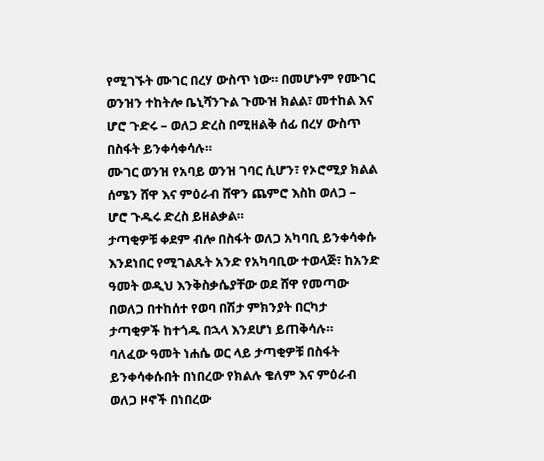የሚገኙት ሙገር በረሃ ውስጥ ነው። በመሆኑም የሙገር ወንዝን ተከትሎ ቤኒሻንጉል ጉሙዝ ክልል፣ መተከል እና ሆሮ ጉድሩ – ወለጋ ድረስ በሚዘልቅ ሰፊ በረሃ ውስጥ በስፋት ይንቀሳቀሳሉ።
ሙገር ወንዝ የአባይ ወንዝ ገባር ሲሆን፣ የኦሮሚያ ክልል ሰሜን ሸዋ እና ምዕራብ ሸዋን ጨምሮ እስከ ወለጋ – ሆሮ ጉዱሩ ድረስ ይዘልቃል።
ታጣቂዎቹ ቀደም ብሎ በስፋት ወለጋ አካባቢ ይንቀሳቀሱ እንደነበር የሚገልጹት አንድ የአካባቢው ተወላጅ፣ ከአንድ ዓመት ወዲህ እንቅስቃሴያቸው ወደ ሸዋ የመጣው በወለጋ በተከሰተ የወባ በሽታ ምክንያት በርካታ ታጣቂዎች ከተጎዱ በኋላ እንደሆነ ይጠቅሳሉ።
ባለፈው ዓመት ነሐሴ ወር ላይ ታጣቂዎቹ በስፋት ይንቀሳቀሱበት በነበረው የክልሉ ቄለም እና ምዕራብ ወለጋ ዞኖች በነበረው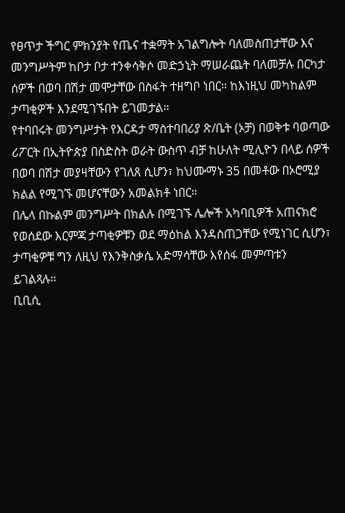የፀጥታ ችግር ምክንያት የጤና ተቋማት አገልግሎት ባለመስጠታቸው እና መንግሥትም ከቦታ ቦታ ተንቀሳቅሶ መድኃኒት ማሠራጨት ባለመቻሉ በርካታ ሰዎች በወባ በሽታ መሞታቸው በስፋት ተዘግቦ ነበር። ከእነዚህ መካከልም ታጣቂዎች እንደሚገኙበት ይገመታል።
የተባበሩት መንግሥታት የእርዳታ ማስተባበሪያ ጽ/ቤት (ኦቻ) በወቅቱ ባወጣው ሪፖርት በኢትዮጵያ በስድስት ወራት ውስጥ ብቻ ከሁለት ሚሊዮን በላይ ሰዎች በወባ በሽታ መያዛቸውን የገለጸ ሲሆን፣ ከህሙማኑ 35 በመቶው በኦሮሚያ ክልል የሚገኙ መሆናቸውን አመልክቶ ነበር።
በሌላ በኩልም መንግሥት በክልሉ በሚገኙ ሌሎች አካባቢዎች አጠናክሮ የወሰደው እርምጃ ታጣቂዎቹን ወደ ማዕከል እንዳስጠጋቸው የሚነገር ሲሆን፣ ታጣቂዎቹ ግን ለዚህ የእንቅስቃሴ አድማሳቸው እየሰፋ መምጣቱን ይገልጻሉ።
ቢቢሲ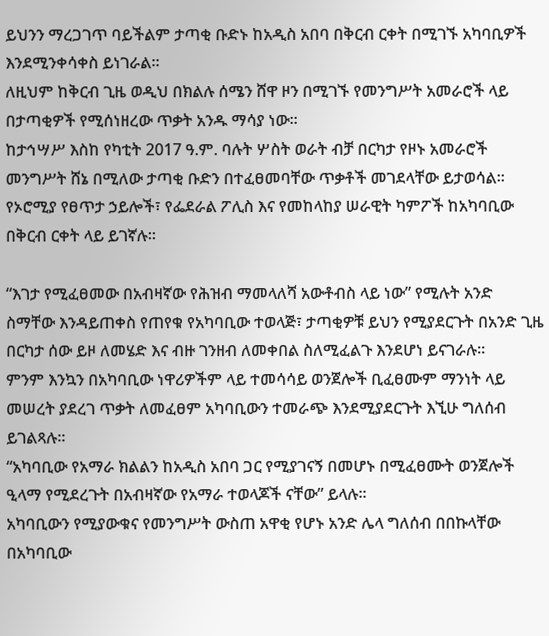ይህንን ማረጋገጥ ባይችልም ታጣቂ ቡድኑ ከአዲስ አበባ በቅርብ ርቀት በሚገኙ አካባቢዎች እንደሚንቀሳቀስ ይነገራል።
ለዚህም ከቅርብ ጊዜ ወዲህ በክልሉ ሰሜን ሸዋ ዞን በሚገኙ የመንግሥት አመራሮች ላይ በታጣቂዎች የሚሰነዘረው ጥቃት አንዱ ማሳያ ነው።
ከታኅሣሥ እስከ የካቲት 2017 ዓ.ም. ባሉት ሦስት ወራት ብቻ በርካታ የዞኑ አመራሮች መንግሥት ሸኔ በሚለው ታጣቂ ቡድን በተፈፀመባቸው ጥቃቶች መገደላቸው ይታወሳል።
የኦሮሚያ የፀጥታ ኃይሎች፣ የፌደራል ፖሊስ እና የመከላከያ ሠራዊት ካምፖች ከአካባቢው በቅርብ ርቀት ላይ ይገኛሉ።

“እገታ የሚፈፀመው በአብዛኛው የሕዝብ ማመላለሻ አውቶብስ ላይ ነው” የሚሉት አንድ ስማቸው እንዳይጠቀስ የጠየቁ የአካባቢው ተወላጅ፣ ታጣቂዎቹ ይህን የሚያደርጉት በአንድ ጊዜ በርካታ ሰው ይዞ ለመሄድ እና ብዙ ገንዘብ ለመቀበል ስለሚፈልጉ እንደሆነ ይናገራሉ።
ምንም እንኳን በአካባቢው ነዋሪዎችም ላይ ተመሳሳይ ወንጀሎች ቢፈፀሙም ማንነት ላይ መሠረት ያደረገ ጥቃት ለመፈፀም አካባቢውን ተመራጭ እንደሚያደርጉት እኚሁ ግለሰብ ይገልጻሉ።
“አካባቢው የአማራ ክልልን ከአዲስ አበባ ጋር የሚያገናኝ በመሆኑ በሚፈፀሙት ወንጀሎች ዒላማ የሚደረጉት በአብዛኛው የአማራ ተወላጆች ናቸው” ይላሉ።
አካባቢውን የሚያውቁና የመንግሥት ውስጠ አዋቂ የሆኑ አንድ ሌላ ግለሰብ በበኩላቸው በአካባቢው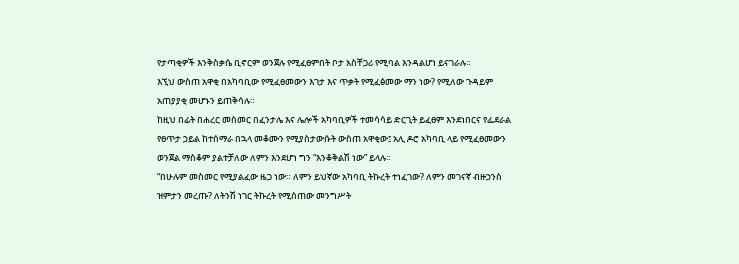የታጣቂዎች እንቅስቃሴ ቢኖርም ወንጀሉ የሚፈፀምበት ቦታ አስቸጋሪ የሚባል እንዳልሆነ ይናገራሉ።
እኚህ ውስጠ አዋቂ በአካባቢው የሚፈፀመውን እገታ እና ጥቃት የሚፈፅመው ማን ነው? የሚለው ጉዳይም አጠያያቂ መሆኑን ይጠቅሳሉ።
ከዚህ በፊት በሐረር መስመር በፈንታሌ እና ሌሎች አካባቢዎች ተመሳሳይ ድርጊት ይፈፀም እንደነበርና የፌደራል የፀጥታ ኃይል ከተሰማራ በኋላ መቆሙን የሚያስታውሱት ውስጠ አዋቂው፤ አሊ ዶሮ አካባቢ ላይ የሚፈፀመውን ወንጀል ማስቆም ያልተቻለው ለምን እንደሆነ ግን “እንቆቅልሽ ነው” ይላሉ።
“በሁሉም መስመር የሚያልፈው ዜጋ ነው። ለምን ይህኛው አካባቢ ትኩረት ተነፈገው? ለምን መገናኛ ብዙኃንስ ዝምታን መረጡ? ለትንሽ ነገር ትኩረት የሚሰጠው መንግሥት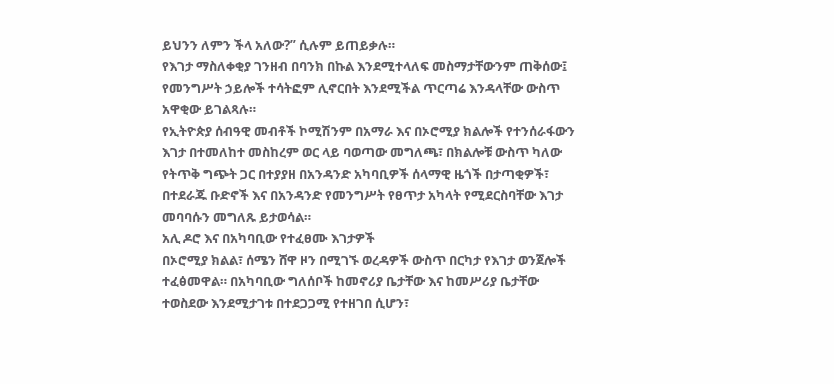ይህንን ለምን ችላ አለው?” ሲሉም ይጠይቃሉ።
የእገታ ማስለቀቂያ ገንዘብ በባንክ በኩል እንደሚተላለፍ መስማታቸውንም ጠቅሰው፤ የመንግሥት ኃይሎች ተሳትፎም ሊኖርበት እንደሚችል ጥርጣሬ እንዳላቸው ውስጥ አዋቂው ይገልጻሉ።
የኢትዮጵያ ሰብዓዊ መብቶች ኮሚሽንም በአማራ እና በኦሮሚያ ክልሎች የተንሰራፋውን እገታ በተመለከተ መስከረም ወር ላይ ባወጣው መግለጫ፣ በክልሎቹ ውስጥ ካለው የትጥቅ ግጭት ጋር በተያያዘ በአንዳንድ አካባቢዎች ሰላማዊ ዜጎች በታጣቂዎች፣ በተደራጁ ቡድኖች እና በአንዳንድ የመንግሥት የፀጥታ አካላት የሚደርስባቸው እገታ መባባሱን መግለጹ ይታወሳል።
አሊ ዶሮ እና በአካባቢው የተፈፀሙ እገታዎች
በኦሮሚያ ክልል፣ ሰሜን ሸዋ ዞን በሚገኙ ወረዳዎች ውስጥ በርካታ የእገታ ወንጀሎች ተፈፅመዋል። በአካባቢው ግለሰቦች ከመኖሪያ ቤታቸው እና ከመሥሪያ ቤታቸው ተወስደው እንደሚታገቱ በተደጋጋሚ የተዘገበ ሲሆን፣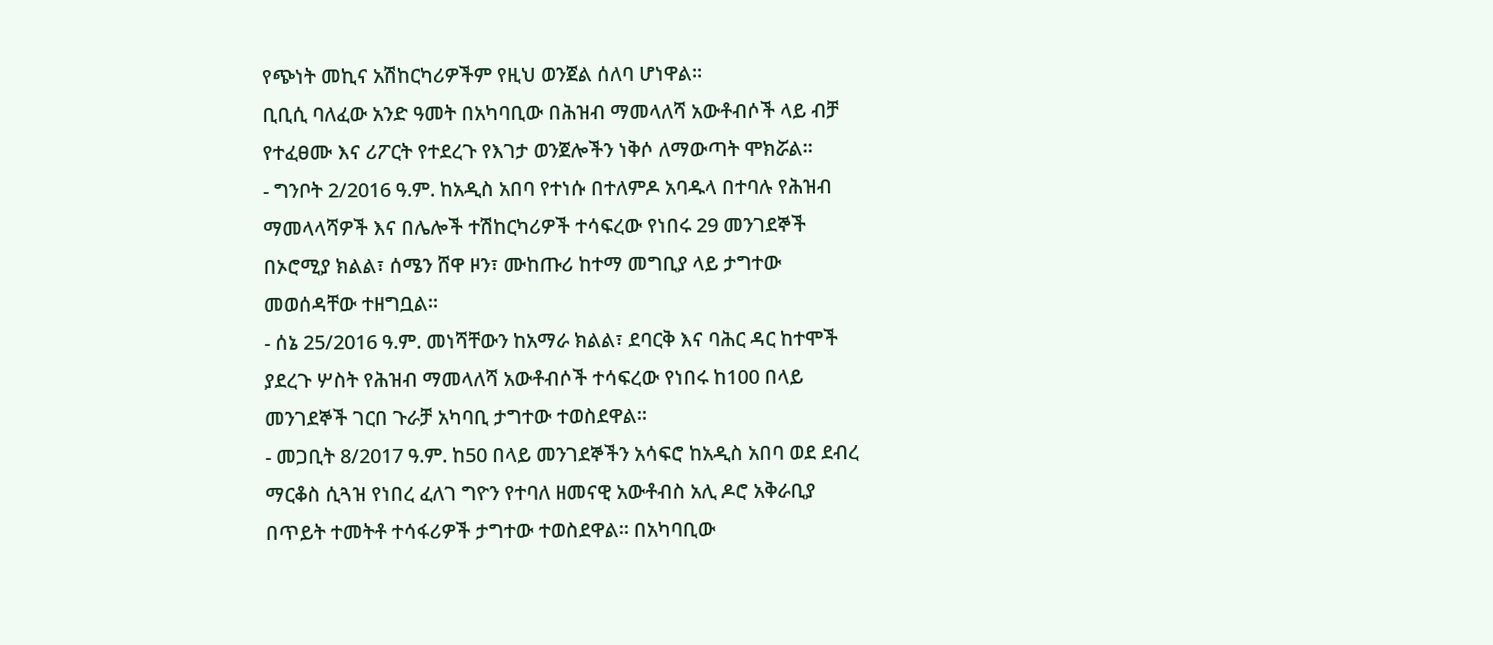የጭነት መኪና አሽከርካሪዎችም የዚህ ወንጀል ሰለባ ሆነዋል።
ቢቢሲ ባለፈው አንድ ዓመት በአካባቢው በሕዝብ ማመላለሻ አውቶብሶች ላይ ብቻ የተፈፀሙ እና ሪፖርት የተደረጉ የእገታ ወንጀሎችን ነቅሶ ለማውጣት ሞክሯል።
- ግንቦት 2/2016 ዓ.ም. ከአዲስ አበባ የተነሱ በተለምዶ አባዱላ በተባሉ የሕዝብ ማመላላሻዎች እና በሌሎች ተሽከርካሪዎች ተሳፍረው የነበሩ 29 መንገደኞች በኦሮሚያ ክልል፣ ሰሜን ሸዋ ዞን፣ ሙከጡሪ ከተማ መግቢያ ላይ ታግተው መወሰዳቸው ተዘግቧል።
- ሰኔ 25/2016 ዓ.ም. መነሻቸውን ከአማራ ክልል፣ ደባርቅ እና ባሕር ዳር ከተሞች ያደረጉ ሦስት የሕዝብ ማመላለሻ አውቶብሶች ተሳፍረው የነበሩ ከ100 በላይ መንገደኞች ገርበ ጉራቻ አካባቢ ታግተው ተወስደዋል።
- መጋቢት 8/2017 ዓ.ም. ከ50 በላይ መንገደኞችን አሳፍሮ ከአዲስ አበባ ወደ ደብረ ማርቆስ ሲጓዝ የነበረ ፈለገ ግዮን የተባለ ዘመናዊ አውቶብስ አሊ ዶሮ አቅራቢያ በጥይት ተመትቶ ተሳፋሪዎች ታግተው ተወስደዋል። በአካባቢው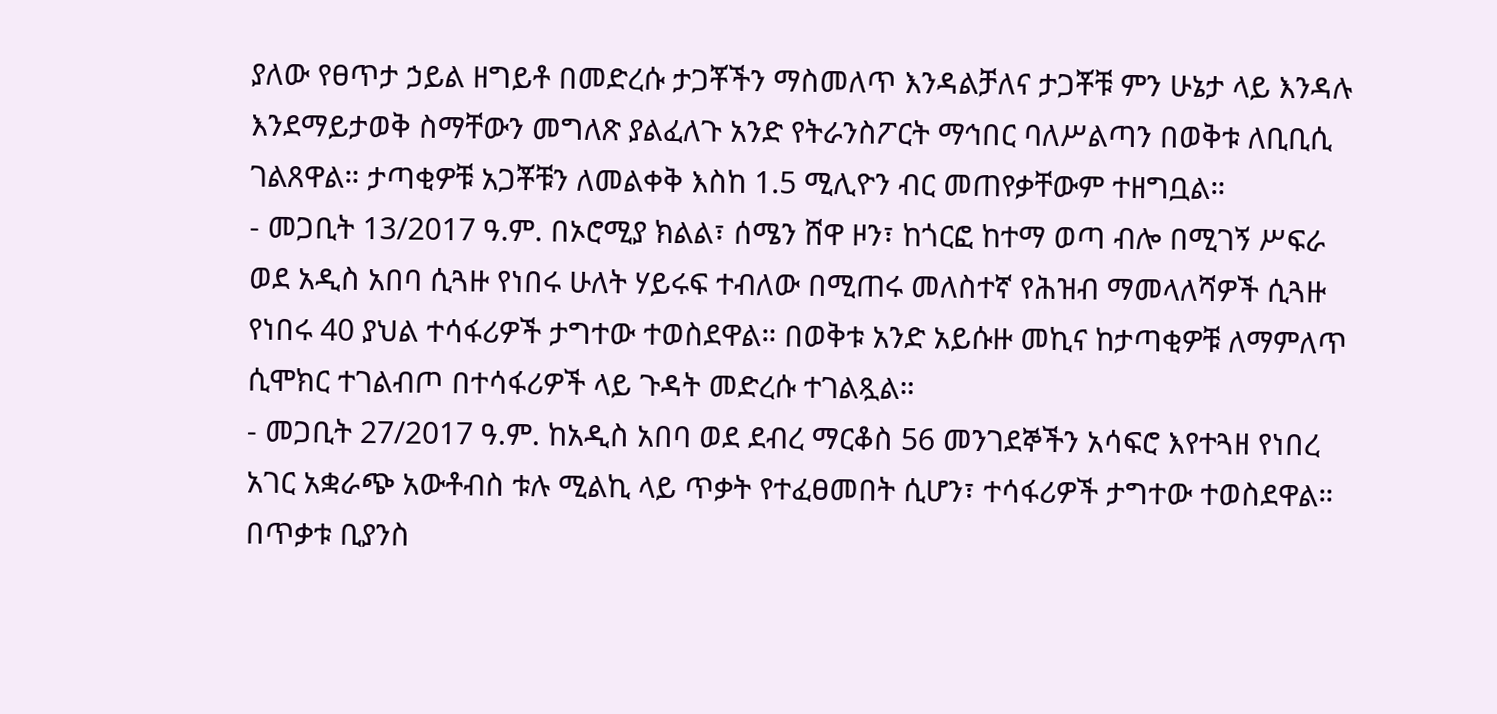ያለው የፀጥታ ኃይል ዘግይቶ በመድረሱ ታጋቾችን ማስመለጥ እንዳልቻለና ታጋቾቹ ምን ሁኔታ ላይ እንዳሉ እንደማይታወቅ ስማቸውን መግለጽ ያልፈለጉ አንድ የትራንስፖርት ማኅበር ባለሥልጣን በወቅቱ ለቢቢሲ ገልጸዋል። ታጣቂዎቹ አጋቾቹን ለመልቀቅ እስከ 1.5 ሚሊዮን ብር መጠየቃቸውም ተዘግቧል።
- መጋቢት 13/2017 ዓ.ም. በኦሮሚያ ክልል፣ ሰሜን ሸዋ ዞን፣ ከጎርፎ ከተማ ወጣ ብሎ በሚገኝ ሥፍራ ወደ አዲስ አበባ ሲጓዙ የነበሩ ሁለት ሃይሩፍ ተብለው በሚጠሩ መለስተኛ የሕዝብ ማመላለሻዎች ሲጓዙ የነበሩ 40 ያህል ተሳፋሪዎች ታግተው ተወስደዋል። በወቅቱ አንድ አይሱዙ መኪና ከታጣቂዎቹ ለማምለጥ ሲሞክር ተገልብጦ በተሳፋሪዎች ላይ ጉዳት መድረሱ ተገልጿል።
- መጋቢት 27/2017 ዓ.ም. ከአዲስ አበባ ወደ ደብረ ማርቆስ 56 መንገደኞችን አሳፍሮ እየተጓዘ የነበረ አገር አቋራጭ አውቶብስ ቱሉ ሚልኪ ላይ ጥቃት የተፈፀመበት ሲሆን፣ ተሳፋሪዎች ታግተው ተወስደዋል። በጥቃቱ ቢያንስ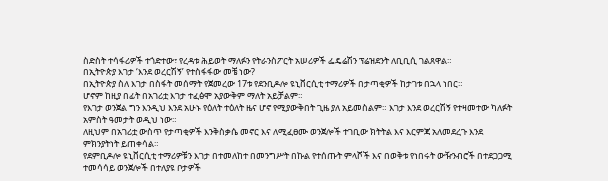ስድስት ተሳፋሪዎች ተጎድተው፣ የረዳቱ ሕይወት ማለፉን የትራንስፖርት አሠሪዎች ፌዴሬሽን ፕሬዝደንት ለቢቢሲ ገልጸዋል።
በኢትዮጵያ እገታ ‘እንደ ወረርሽኝ’ የተስፋፋው መቼ ነው?
በኢትዮጵያ ስለ እገታ በስፋት መሰማት የጀመረው 17ቱ የደንቢዶሎ ዩኒቨርሲቲ ተማሪዎች በታጣቂዎች ከታገቱ በኋላ ነበር።
ሆኖም ከዚያ በፊት በአገሪቷ እገታ ተፈፅሞ አያውቅም ማለት አይቻልም።
የእገታ ወንጀል ግን እንዲህ እንደ አሁኑ የዕለት ተዕለት ዜና ሆኖ የሚያውቅበት ጊዜ ያለ አይመስልም። እገታ እንደ ወረርሽኝ የተዛመተው ካለፉት አምስት ዓመታት ወዲህ ነው።
ለዚህም በአገሪቷ ውስጥ የታጣቂዎች እንቅስቃሴ መኖር እና ለሚፈፀሙ ወንጀሎች ተገቢው ክትትል እና እርምጃ አለመደረጉ እንደ ምክንያትነት ይጠቀሳል።
የደምቢዶሎ ዩኒቨርሲቲ ተማሪዎቹን እገታ በተመለከተ በመንግሥት በኩል የተሰጡት ምላሾች እና በወቅቱ የነበሩት ውዥንብሮች በተደጋጋሚ ተመሳሳይ ወንጀሎች በተለያዩ ቦታዎች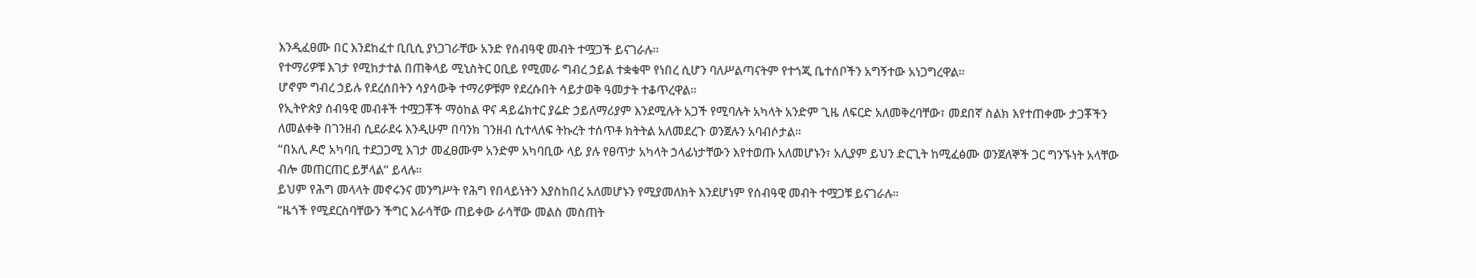እንዲፈፀሙ በር እንደከፈተ ቢቢሲ ያነጋገራቸው አንድ የሰብዓዊ መብት ተሟጋች ይናገራሉ።
የተማሪዎቹ እገታ የሚከታተል በጠቅላይ ሚኒስትር ዐቢይ የሚመራ ግብረ ኃይል ተቋቁሞ የነበረ ሲሆን ባለሥልጣናትም የተጎጂ ቤተሰቦችን አግኝተው አነጋግረዋል።
ሆኖም ግብረ ኃይሉ የደረሰበትን ሳያሳውቅ ተማሪዎቹም የደረሱበት ሳይታወቅ ዓመታት ተቆጥረዋል።
የኢትዮጵያ ሰብዓዊ መብቶች ተሟጋቾች ማዕከል ዋና ዳይሬክተር ያሬድ ኃይለማሪያም እንደሚሉት አጋች የሚባሉት አካላት አንድም ጊዜ ለፍርድ አለመቅረባቸው፣ መደበኛ ስልክ እየተጠቀሙ ታጋቾችን ለመልቀቅ በገንዘብ ሲደራደሩ እንዲሁም በባንክ ገንዘብ ሲተላለፍ ትኩረት ተሰጥቶ ክትትል አለመደረጉ ወንጀሉን አባብሶታል።
“በአሊ ዶሮ አካባቢ ተደጋጋሚ እገታ መፈፀሙም አንድም አካባቢው ላይ ያሉ የፀጥታ አካላት ኃላፊነታቸውን እየተወጡ አለመሆኑን፣ አሊያም ይህን ድርጊት ከሚፈፅሙ ወንጀለኞች ጋር ግንኙነት አላቸው ብሎ መጠርጠር ይቻላል” ይላሉ።
ይህም የሕግ መላላት መኖሩንና መንግሥት የሕግ የበላይነትን እያስከበረ አለመሆኑን የሚያመለክት እንደሆነም የሰብዓዊ መብት ተሟጋቹ ይናገራሉ።
“ዜጎች የሚደርስባቸውን ችግር እራሳቸው ጠይቀው ራሳቸው መልስ መስጠት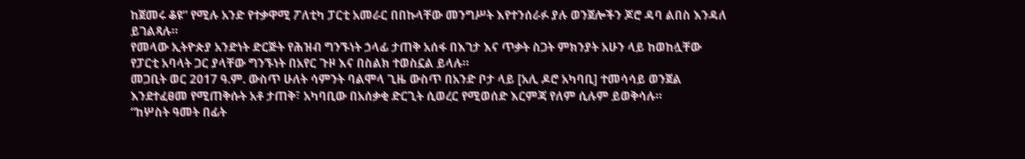ከጀመሩ ቆዩ” የሚሉ አንድ የተቃዋሚ ፖለቲካ ፓርቲ አመራር በበኩላቸው መንግሥት እየተንሰራፉ ያሉ ወንጀሎችን ጆሮ ዳባ ልበስ እንዳለ ይገልጻሉ።
የመላው ኢትዮጵያ አንድነት ድርጅት የሕዝብ ግንኙነት ኃላፊ ታጠቅ አሰፋ በእገታ እና ጥቃት ስጋት ምክንያት አሁን ላይ ከወከሏቸው የፓርቲ አባላት ጋር ያላቸው ግንኙነት በአየር ጉዞ እና በስልክ ተወስኗል ይላሉ።
መጋቢት ወር 2017 ዓ.ም. ውስጥ ሁለት ሳምንት ባልሞላ ጊዜ ውስጥ በአንድ ቦታ ላይ [አሊ ዶሮ አካባቢ] ተመሳሳይ ወንጀል እንደተፈፀመ የሚጠቅሱት አቶ ታጠቅ፣ አካባቢው በአሰቃቂ ድርጊት ሲወረር የሚወሰድ እርምጃ የለም ሲሉም ይወቅሳሉ።
“ከሦስት ዓመት በፊት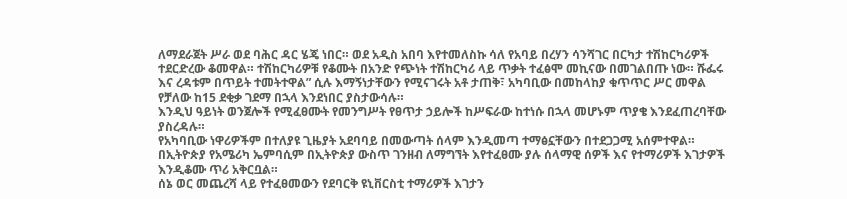ለማደራጀት ሥራ ወደ ባሕር ዳር ሄጄ ነበር። ወደ አዲስ አበባ እየተመለስኩ ሳለ የአባይ በረሃን ሳንሻገር በርካታ ተሽከርካሪዎች ተደርድረው ቆመዋል። ተሽከርካሪዎቹ የቆሙት በአንድ የጭነት ተሽከርካሪ ላይ ጥቃት ተፈፅሞ መኪናው በመገልበጡ ነው። ሹፌሩ እና ረዳቱም በጥይት ተመትተዋል” ሲሉ እማኝነታቸውን የሚናገሩት አቶ ታጠቅ፣ አካባቢው በመከላከያ ቁጥጥር ሥር መዋል የቻለው ከ15 ደቂቃ ገደማ በኋላ እንደነበር ያስታውሳሉ።
እንዲህ ዓይነት ወንጀሎች የሚፈፀሙት የመንግሥት የፀጥታ ኃይሎች ከሥፍራው ከተነሱ በኋላ መሆኑም ጥያቄ እንደፈጠረባቸው ያስረዳሉ።
የአካባቢው ነዋሪዎችም በተለያዩ ጊዜያት አደባባይ በመውጣት ሰላም እንዲመጣ ተማፅኗቸውን በተደጋጋሚ አሰምተዋል።
በኢትዮጵያ የአሜሪካ ኤምባሲም በኢትዮጵያ ውስጥ ገንዘብ ለማግኘት እየተፈፀሙ ያሉ ሰላማዊ ሰዎች እና የተማሪዎች እገታዎች እንዲቆሙ ጥሪ አቅርቧል።
ሰኔ ወር መጨረሻ ላይ የተፈፀመውን የደባርቅ ዩኒቨርስቲ ተማሪዎች እገታን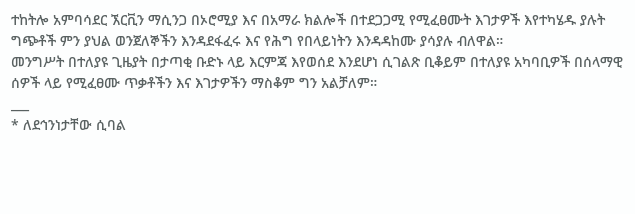ተከትሎ አምባሳደር ኧርቪን ማሲንጋ በኦሮሚያ እና በአማራ ክልሎች በተደጋጋሚ የሚፈፀሙት እገታዎች እየተካሄዱ ያሉት ግጭቶች ምን ያህል ወንጀለኞችን እንዳደፋፈሩ እና የሕግ የበላይነትን እንዳዳከሙ ያሳያሉ ብለዋል።
መንግሥት በተለያዩ ጊዜያት በታጣቂ ቡድኑ ላይ እርምጃ እየወሰደ እንደሆነ ሲገልጽ ቢቆይም በተለያዩ አካባቢዎች በሰላማዊ ሰዎች ላይ የሚፈፀሙ ጥቃቶችን እና እገታዎችን ማስቆም ግን አልቻለም።
___
* ለደኅንነታቸው ሲባል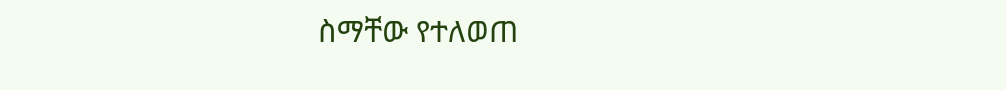ስማቸው የተለወጠ